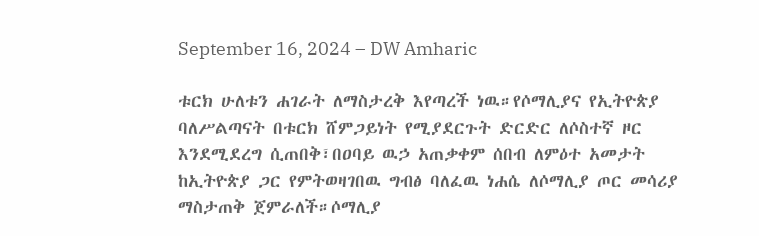September 16, 2024 – DW Amharic

ቱርክ ሁለቱን ሐገራት ለማስታረቅ እየጣረች ነዉ።የሶማሊያና የኢትዮጵያ ባለሥልጣናት በቱርክ ሸምጋይነት የሚያደርጉት ድርድር ለሶስተኛ ዞር እንደሚደረግ ሲጠበቅ፣በዐባይ ዉኃ አጠቃቀም ሰበብ ለምዕተ አመታት ከኢትዮጵያ ጋር የምትወዛገበዉ ግብፅ ባለፈዉ ነሐሴ ለሶማሊያ ጦር መሳሪያ ማስታጠቅ ጀምራለች።ሶማሊያ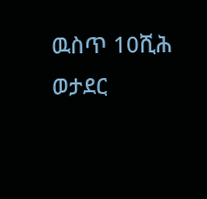ዉስጥ 10ሺሕ ወታደር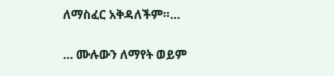ለማስፈር አቅዳለችም።…

… ሙሉውን ለማየት ወይም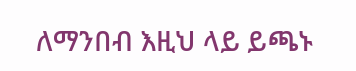ለማንበብ እዚህ ላይ ይጫኑ